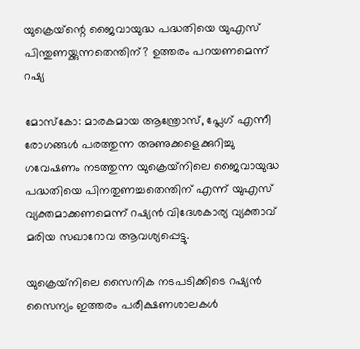യുക്രെയ്‌ന്റെ ജൈവായുദ്ധ പദ്ധതിയെ യുഎസ് പിന്തുണയ്ക്കുന്നതെന്തിന്? ഉത്തരം പറയണമെന്ന് റഷ്യ

മോസ്‌കോ: മാരകമായ ആന്ത്രോസ്, പ്ലേഗ് എന്നീ രോഗങ്ങള്‍ പരത്തുന്ന അണുക്കളെക്കുറിച്ചു ഗവേഷണം നടത്തുന്ന യുക്രെയ്‌നിലെ ജൈവായുദ്ധ പദ്ധതിയെ പിനതുണച്ചതെന്തിന് എന്ന് യുഎസ് വ്യക്തമാക്കണമെന്ന് റഷ്യന്‍ വിദേശകാര്യ വ്യക്താവ് മരിയ സഖാറോവ ആവശ്യപ്പെട്ടു.

യുക്രെയ്‌നിലെ സൈനിക നടപടിക്കിടെ റഷ്യന്‍ സൈന്യം ഇത്തരം പരീക്ഷണശാലകള്‍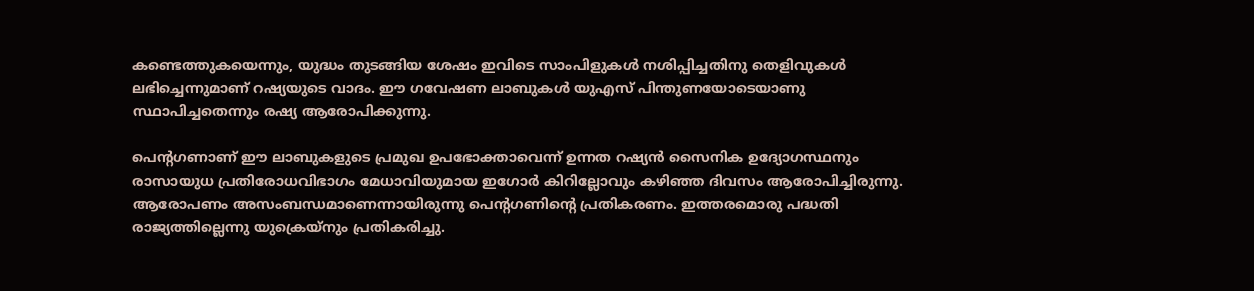കണ്ടെത്തുകയെന്നും, യുദ്ധം തുടങ്ങിയ ശേഷം ഇവിടെ സാംപിളുകള്‍ നശിപ്പിച്ചതിനു തെളിവുകള്‍ ലഭിച്ചെന്നുമാണ് റഷ്യയുടെ വാദം. ഈ ഗവേഷണ ലാബുകള്‍ യുഎസ് പിന്തുണയോടെയാണു സ്ഥാപിച്ചതെന്നും രഷ്യ ആരോപിക്കുന്നു.

പെന്റഗണാണ് ഈ ലാബുകളുടെ പ്രമുഖ ഉപഭോക്താവെന്ന് ഉന്നത റഷ്യന്‍ സൈനിക ഉദ്യോഗസ്ഥനും രാസായുധ പ്രതിരോധവിഭാഗം മേധാവിയുമായ ഇഗോര്‍ കിറില്ലോവും കഴിഞ്ഞ ദിവസം ആരോപിച്ചിരുന്നു. ആരോപണം അസംബന്ധമാണെന്നായിരുന്നു പെന്റഗണിന്റെ പ്രതികരണം. ഇത്തരമൊരു പദ്ധതി രാജ്യത്തില്ലെന്നു യുക്രെയ്‌നും പ്രതികരിച്ചു.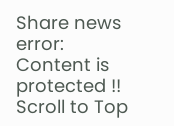Share news
error: Content is protected !!
Scroll to Top